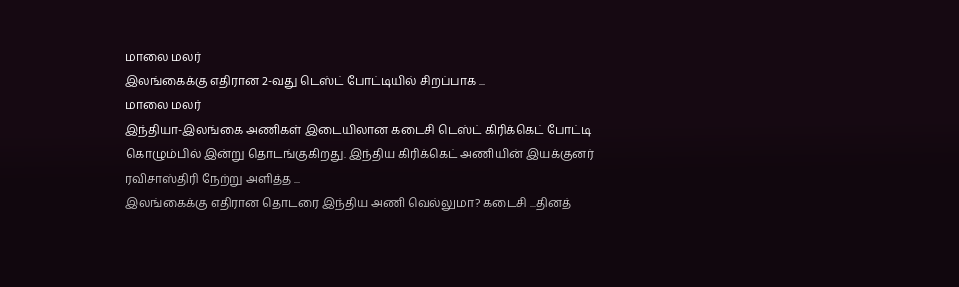மாலை மலர்
இலங்கைக்கு எதிரான 2-வது டெஸ்ட் போட்டியில் சிறப்பாக ...
மாலை மலர்
இந்தியா-இலங்கை அணிகள் இடையிலான கடைசி டெஸ்ட் கிரிக்கெட் போட்டி கொழும்பில் இன்று தொடங்குகிறது. இந்திய கிரிக்கெட் அணியின் இயக்குனர் ரவிசாஸ்திரி நேற்று அளித்த ...
இலங்கைக்கு எதிரான தொடரை இந்திய அணி வெல்லுமா? கடைசி ...தினத்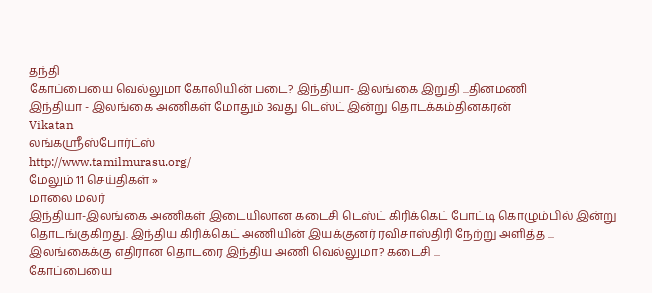தந்தி
கோப்பையை வெல்லுமா கோலியின் படை? இந்தியா- இலங்கை இறுதி ...தினமணி
இந்தியா - இலங்கை அணிகள் மோதும் 3வது டெஸ்ட் இன்று தொடக்கம்தினகரன்
Vikatan
லங்கஸ்ரீஸ்போர்ட்ஸ்
http://www.tamilmurasu.org/
மேலும் 11 செய்திகள் »
மாலை மலர்
இந்தியா-இலங்கை அணிகள் இடையிலான கடைசி டெஸ்ட் கிரிக்கெட் போட்டி கொழும்பில் இன்று தொடங்குகிறது. இந்திய கிரிக்கெட் அணியின் இயக்குனர் ரவிசாஸ்திரி நேற்று அளித்த ...
இலங்கைக்கு எதிரான தொடரை இந்திய அணி வெல்லுமா? கடைசி ...
கோப்பையை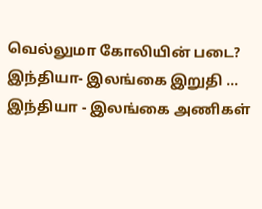வெல்லுமா கோலியின் படை? இந்தியா- இலங்கை இறுதி ...
இந்தியா - இலங்கை அணிகள்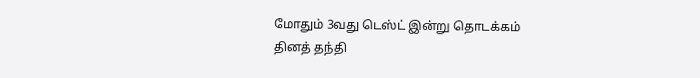மோதும் 3வது டெஸ்ட் இன்று தொடக்கம்
தினத் தந்தி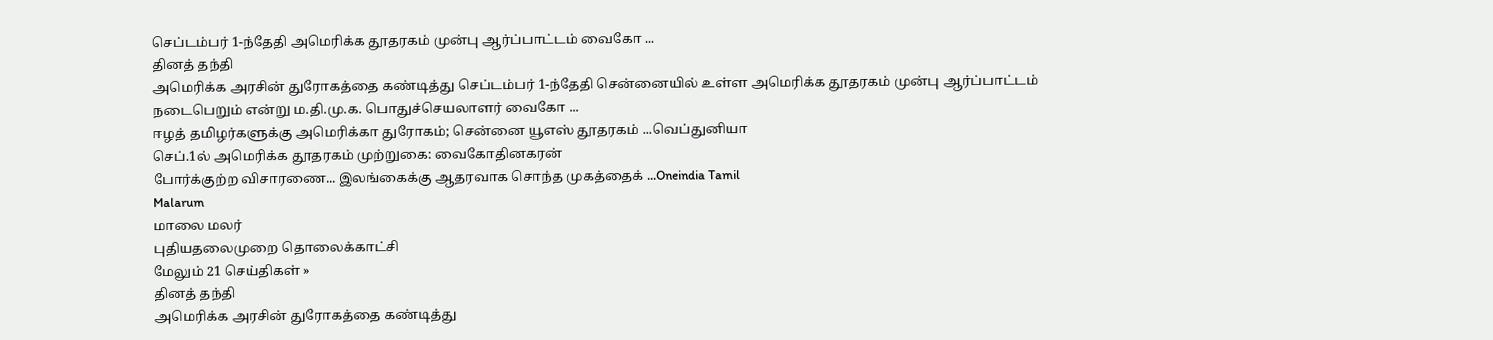செப்டம்பர் 1-ந்தேதி அமெரிக்க தூதரகம் முன்பு ஆர்ப்பாட்டம் வைகோ ...
தினத் தந்தி
அமெரிக்க அரசின் துரோகத்தை கண்டித்து செப்டம்பர் 1-ந்தேதி சென்னையில் உள்ள அமெரிக்க தூதரகம் முன்பு ஆர்ப்பாட்டம் நடைபெறும் என்று ம.தி.மு.க. பொதுச்செயலாளர் வைகோ ...
ஈழத் தமிழர்களுக்கு அமெரிக்கா துரோகம்; சென்னை யூஎஸ் தூதரகம் ...வெப்துனியா
செப்.1ல் அமெரிக்க தூதரகம் முற்றுகை: வைகோதினகரன்
போர்க்குற்ற விசாரணை... இலங்கைக்கு ஆதரவாக சொந்த முகத்தைக் ...Oneindia Tamil
Malarum
மாலை மலர்
புதியதலைமுறை தொலைக்காட்சி
மேலும் 21 செய்திகள் »
தினத் தந்தி
அமெரிக்க அரசின் துரோகத்தை கண்டித்து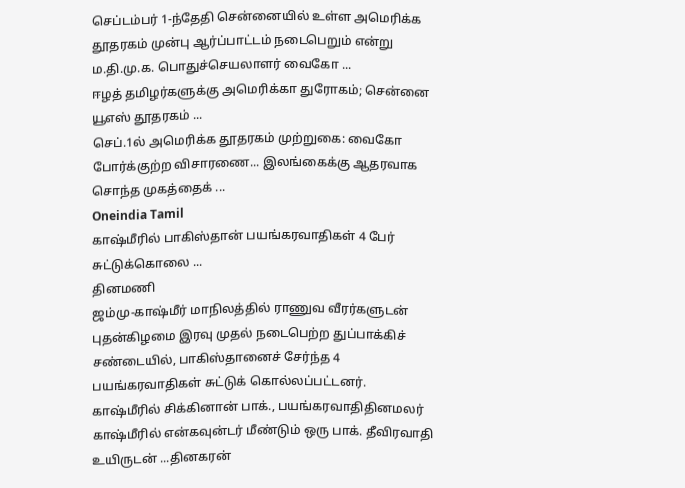செப்டம்பர் 1-ந்தேதி சென்னையில் உள்ள அமெரிக்க தூதரகம் முன்பு ஆர்ப்பாட்டம் நடைபெறும் என்று ம.தி.மு.க. பொதுச்செயலாளர் வைகோ ...
ஈழத் தமிழர்களுக்கு அமெரிக்கா துரோகம்; சென்னை யூஎஸ் தூதரகம் ...
செப்.1ல் அமெரிக்க தூதரகம் முற்றுகை: வைகோ
போர்க்குற்ற விசாரணை... இலங்கைக்கு ஆதரவாக சொந்த முகத்தைக் ...
Oneindia Tamil
காஷ்மீரில் பாகிஸ்தான் பயங்கரவாதிகள் 4 பேர் சுட்டுக்கொலை ...
தினமணி
ஜம்மு-காஷ்மீர் மாநிலத்தில் ராணுவ வீரர்களுடன் புதன்கிழமை இரவு முதல் நடைபெற்ற துப்பாக்கிச் சண்டையில், பாகிஸ்தானைச் சேர்ந்த 4 பயங்கரவாதிகள் சுட்டுக் கொல்லப்பட்டனர்.
காஷ்மீரில் சிக்கினான் பாக்., பயங்கரவாதிதினமலர்
காஷ்மீரில் என்கவுன்டர் மீண்டும் ஒரு பாக். தீவிரவாதி உயிருடன் ...தினகரன்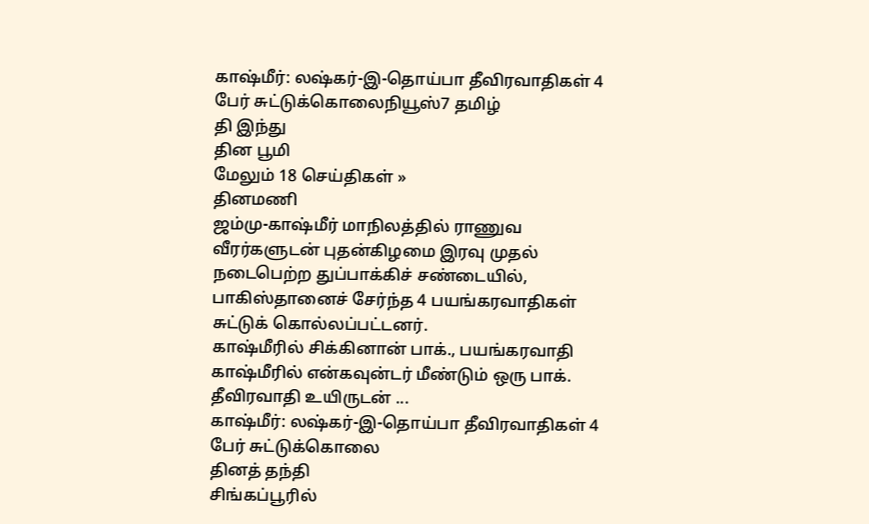காஷ்மீர்: லஷ்கர்-இ-தொய்பா தீவிரவாதிகள் 4 பேர் சுட்டுக்கொலைநியூஸ்7 தமிழ்
தி இந்து
தின பூமி
மேலும் 18 செய்திகள் »
தினமணி
ஜம்மு-காஷ்மீர் மாநிலத்தில் ராணுவ வீரர்களுடன் புதன்கிழமை இரவு முதல் நடைபெற்ற துப்பாக்கிச் சண்டையில், பாகிஸ்தானைச் சேர்ந்த 4 பயங்கரவாதிகள் சுட்டுக் கொல்லப்பட்டனர்.
காஷ்மீரில் சிக்கினான் பாக்., பயங்கரவாதி
காஷ்மீரில் என்கவுன்டர் மீண்டும் ஒரு பாக். தீவிரவாதி உயிருடன் ...
காஷ்மீர்: லஷ்கர்-இ-தொய்பா தீவிரவாதிகள் 4 பேர் சுட்டுக்கொலை
தினத் தந்தி
சிங்கப்பூரில்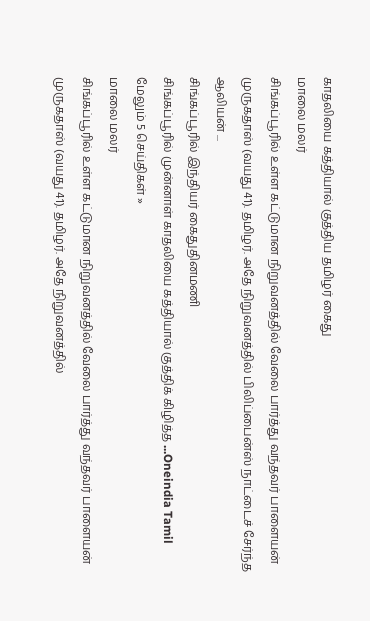காதலியை கத்தியால் குத்திய தமிழர் கைது
மாலை மலர்
சிங்கப்பூரில் உள்ள கட்டுமான நிறுவனத்தில் வேலை பார்த்து வந்தவர் பாளையன் முருகதாஸ் (வயது 41). தமிழர். அதே நிறுவனத்தில் பிலிப்பைன்ஸ் நாட்டைச் சேர்ந்த ஆலியன் ...
சிங்கப்பூரில் இந்தியர் கைதுதினமணி
சிங்கப்பூரில் முன்னாள் காதலியை கத்தியால் குத்திக் கிழித்த ...Oneindia Tamil
மேலும் 5 செய்திகள் »
மாலை மலர்
சிங்கப்பூரில் உள்ள கட்டுமான நிறுவனத்தில் வேலை பார்த்து வந்தவர் பாளையன் முருகதாஸ் (வயது 41). தமிழர். அதே நிறுவனத்தில்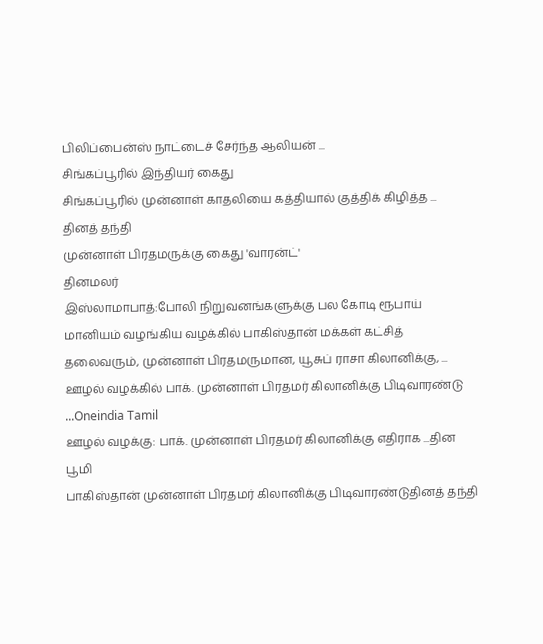பிலிப்பைன்ஸ் நாட்டைச் சேர்ந்த ஆலியன் ...
சிங்கப்பூரில் இந்தியர் கைது
சிங்கப்பூரில் முன்னாள் காதலியை கத்தியால் குத்திக் கிழித்த ...
தினத் தந்தி
முன்னாள் பிரதமருக்கு கைது 'வாரன்ட்'
தினமலர்
இஸ்லாமாபாத்:போலி நிறுவனங்களுக்கு பல கோடி ரூபாய் மானியம் வழங்கிய வழக்கில் பாகிஸ்தான் மக்கள் கட்சித் தலைவரும், முன்னாள் பிரதமருமான, யூசுப் ராசா கிலானிக்கு, ...
ஊழல் வழக்கில் பாக். முன்னாள் பிரதமர் கிலானிக்கு பிடிவாரண்டு ...Oneindia Tamil
ஊழல் வழக்கு: பாக். முன்னாள் பிரதமர் கிலானிக்கு எதிராக ...தின பூமி
பாகிஸ்தான் முன்னாள் பிரதமர் கிலானிக்கு பிடிவாரண்டுதினத் தந்தி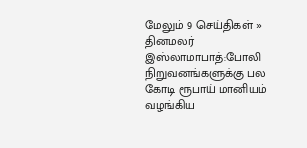மேலும் 9 செய்திகள் »
தினமலர்
இஸ்லாமாபாத்:போலி நிறுவனங்களுக்கு பல கோடி ரூபாய் மானியம் வழங்கிய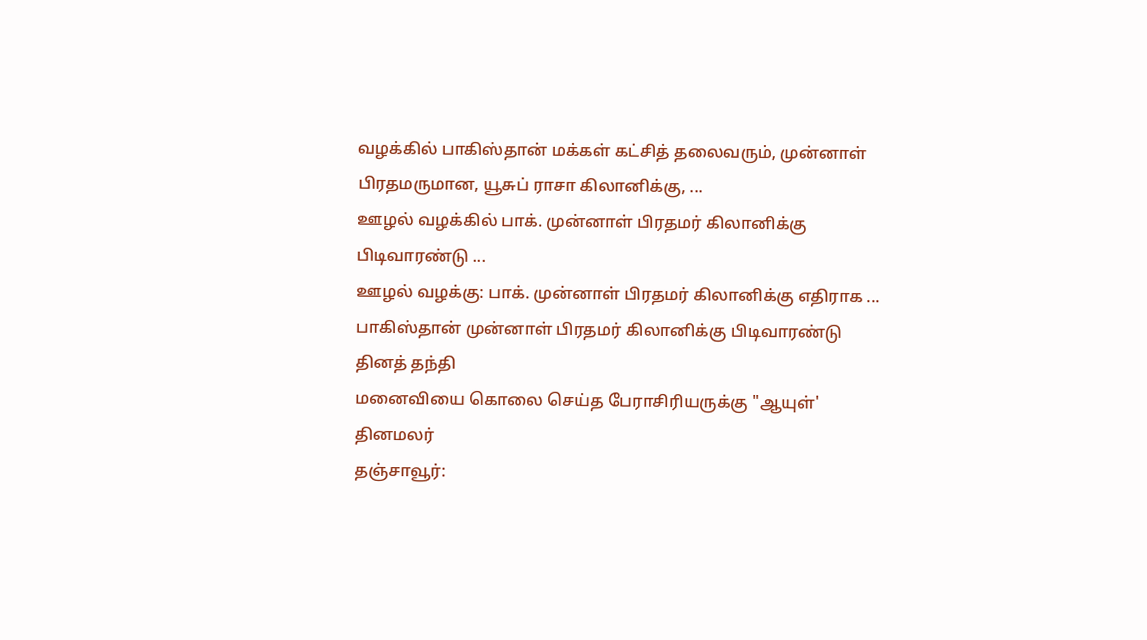வழக்கில் பாகிஸ்தான் மக்கள் கட்சித் தலைவரும், முன்னாள் பிரதமருமான, யூசுப் ராசா கிலானிக்கு, ...
ஊழல் வழக்கில் பாக். முன்னாள் பிரதமர் கிலானிக்கு பிடிவாரண்டு ...
ஊழல் வழக்கு: பாக். முன்னாள் பிரதமர் கிலானிக்கு எதிராக ...
பாகிஸ்தான் முன்னாள் பிரதமர் கிலானிக்கு பிடிவாரண்டு
தினத் தந்தி
மனைவியை கொலை செய்த பேராசிரியருக்கு "ஆயுள்'
தினமலர்
தஞ்சாவூர்: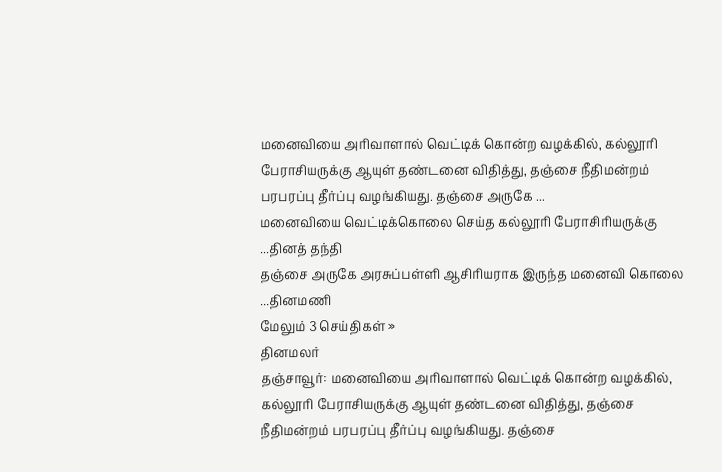மனைவியை அரிவாளால் வெட்டிக் கொன்ற வழக்கில், கல்லூரி பேராசியருக்கு ஆயுள் தண்டனை விதித்து, தஞ்சை நீதிமன்றம் பரபரப்பு தீர்ப்பு வழங்கியது. தஞ்சை அருகே ...
மனைவியை வெட்டிக்கொலை செய்த கல்லூரி பேராசிரியருக்கு ...தினத் தந்தி
தஞ்சை அருகே அரசுப்பள்ளி ஆசிரியராக இருந்த மனைவி கொலை ...தினமணி
மேலும் 3 செய்திகள் »
தினமலர்
தஞ்சாவூர்: மனைவியை அரிவாளால் வெட்டிக் கொன்ற வழக்கில், கல்லூரி பேராசியருக்கு ஆயுள் தண்டனை விதித்து, தஞ்சை நீதிமன்றம் பரபரப்பு தீர்ப்பு வழங்கியது. தஞ்சை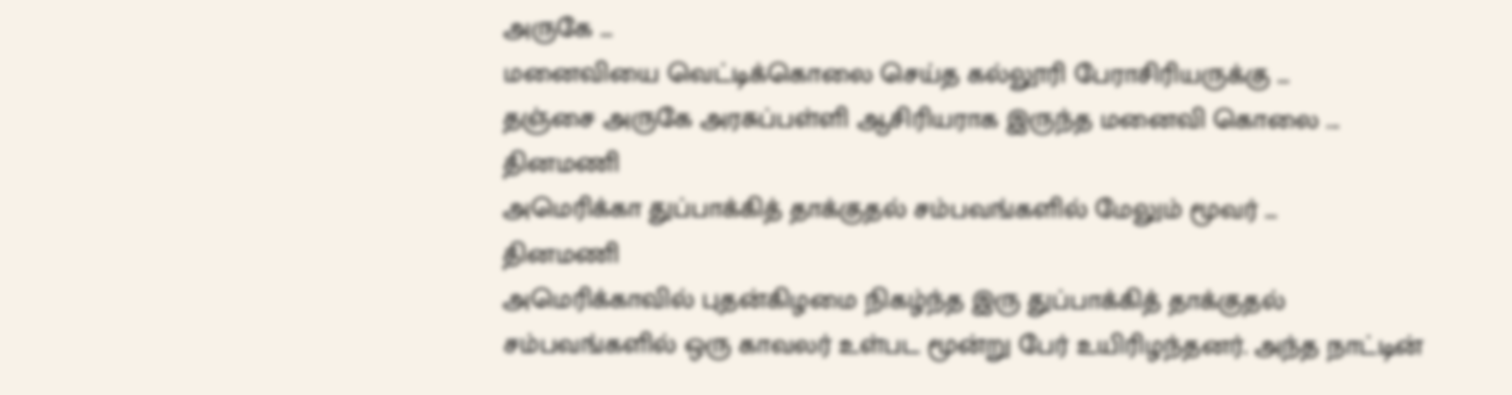அருகே ...
மனைவியை வெட்டிக்கொலை செய்த கல்லூரி பேராசிரியருக்கு ...
தஞ்சை அருகே அரசுப்பள்ளி ஆசிரியராக இருந்த மனைவி கொலை ...
தினமணி
அமெரிக்கா துப்பாக்கித் தாக்குதல் சம்பவங்களில் மேலும் மூவர் ...
தினமணி
அமெரிக்காவில் புதன்கிழமை நிகழ்ந்த இரு துப்பாக்கித் தாக்குதல் சம்பவங்களில் ஒரு காவலர் உள்பட மூன்று பேர் உயிரிழந்தனர். அந்த நாட்டின்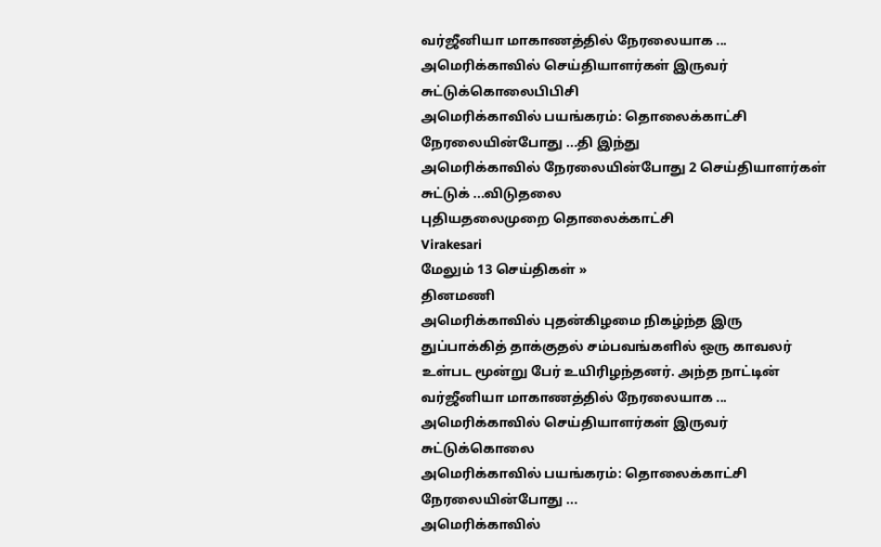வர்ஜீனியா மாகாணத்தில் நேரலையாக ...
அமெரிக்காவில் செய்தியாளர்கள் இருவர் சுட்டுக்கொலைபிபிசி
அமெரிக்காவில் பயங்கரம்: தொலைக்காட்சி நேரலையின்போது ...தி இந்து
அமெரிக்காவில் நேரலையின்போது 2 செய்தியாளர்கள் சுட்டுக் ...விடுதலை
புதியதலைமுறை தொலைக்காட்சி
Virakesari
மேலும் 13 செய்திகள் »
தினமணி
அமெரிக்காவில் புதன்கிழமை நிகழ்ந்த இரு துப்பாக்கித் தாக்குதல் சம்பவங்களில் ஒரு காவலர் உள்பட மூன்று பேர் உயிரிழந்தனர். அந்த நாட்டின் வர்ஜீனியா மாகாணத்தில் நேரலையாக ...
அமெரிக்காவில் செய்தியாளர்கள் இருவர் சுட்டுக்கொலை
அமெரிக்காவில் பயங்கரம்: தொலைக்காட்சி நேரலையின்போது ...
அமெரிக்காவில்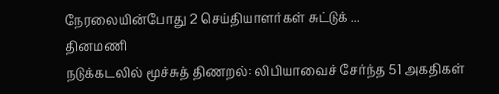நேரலையின்போது 2 செய்தியாளர்கள் சுட்டுக் ...
தினமணி
நடுக்கடலில் மூச்சுத் திணறல்: லிபியாவைச் சேர்ந்த 51 அகதிகள்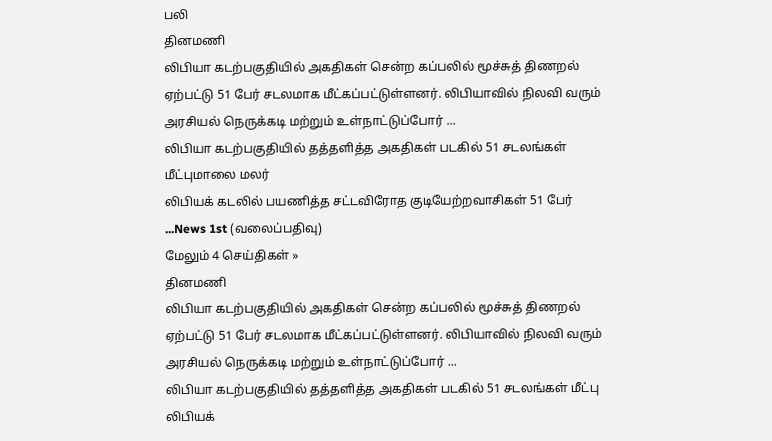பலி
தினமணி
லிபியா கடற்பகுதியில் அகதிகள் சென்ற கப்பலில் மூச்சுத் திணறல் ஏற்பட்டு 51 பேர் சடலமாக மீட்கப்பட்டுள்ளனர். லிபியாவில் நிலவி வரும் அரசியல் நெருக்கடி மற்றும் உள்நாட்டுப்போர் ...
லிபியா கடற்பகுதியில் தத்தளித்த அகதிகள் படகில் 51 சடலங்கள் மீட்புமாலை மலர்
லிபியக் கடலில் பயணித்த சட்டவிரோத குடியேற்றவாசிகள் 51 பேர் ...News 1st (வலைப்பதிவு)
மேலும் 4 செய்திகள் »
தினமணி
லிபியா கடற்பகுதியில் அகதிகள் சென்ற கப்பலில் மூச்சுத் திணறல் ஏற்பட்டு 51 பேர் சடலமாக மீட்கப்பட்டுள்ளனர். லிபியாவில் நிலவி வரும் அரசியல் நெருக்கடி மற்றும் உள்நாட்டுப்போர் ...
லிபியா கடற்பகுதியில் தத்தளித்த அகதிகள் படகில் 51 சடலங்கள் மீட்பு
லிபியக்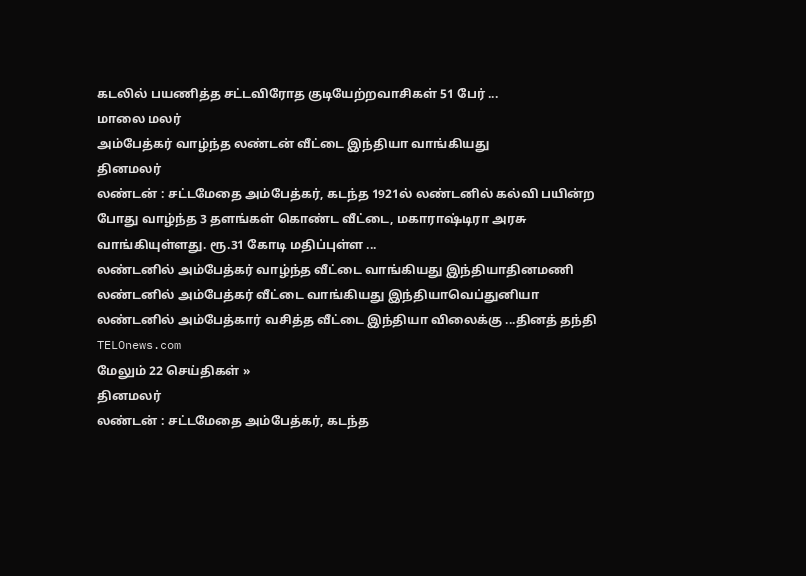கடலில் பயணித்த சட்டவிரோத குடியேற்றவாசிகள் 51 பேர் ...
மாலை மலர்
அம்பேத்கர் வாழ்ந்த லண்டன் வீட்டை இந்தியா வாங்கியது
தினமலர்
லண்டன் : சட்டமேதை அம்பேத்கர், கடந்த 1921ல் லண்டனில் கல்வி பயின்ற போது வாழ்ந்த 3 தளங்கள் கொண்ட வீட்டை, மகாராஷ்டிரா அரசு வாங்கியுள்ளது. ரூ.31 கோடி மதிப்புள்ள ...
லண்டனில் அம்பேத்கர் வாழ்ந்த வீட்டை வாங்கியது இந்தியாதினமணி
லண்டனில் அம்பேத்கர் வீட்டை வாங்கியது இந்தியாவெப்துனியா
லண்டனில் அம்பேத்கார் வசித்த வீட்டை இந்தியா விலைக்கு ...தினத் தந்தி
TELOnews.com
மேலும் 22 செய்திகள் »
தினமலர்
லண்டன் : சட்டமேதை அம்பேத்கர், கடந்த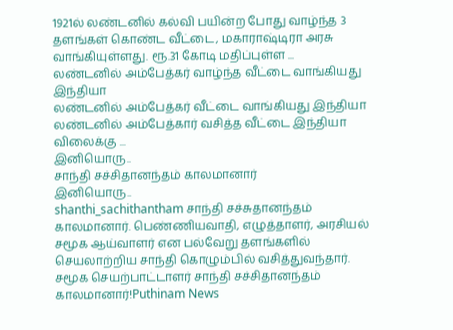1921ல் லண்டனில் கல்வி பயின்ற போது வாழ்ந்த 3 தளங்கள் கொண்ட வீட்டை, மகாராஷ்டிரா அரசு வாங்கியுள்ளது. ரூ.31 கோடி மதிப்புள்ள ...
லண்டனில் அம்பேத்கர் வாழ்ந்த வீட்டை வாங்கியது இந்தியா
லண்டனில் அம்பேத்கர் வீட்டை வாங்கியது இந்தியா
லண்டனில் அம்பேத்கார் வசித்த வீட்டை இந்தியா விலைக்கு ...
இனியொரு..
சாந்தி சச்சிதானந்தம் காலமானார்
இனியொரு..
shanthi_sachithantham சாந்தி சச்சுதானந்தம் காலமானார். பெண்ணியவாதி, எழுத்தாளர், அரசியல் சமூக ஆய்வாளர் என பல்வேறு தளங்களில் செயலாற்றிய சாந்தி கொழும்பில் வசித்துவந்தார்.
சமூக செயற்பாட்டாளர் சாந்தி சச்சிதானந்தம் காலமானார்!Puthinam News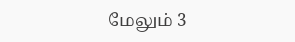மேலும் 3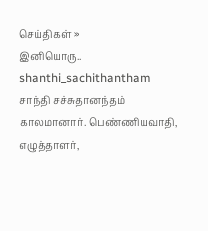செய்திகள் »
இனியொரு..
shanthi_sachithantham சாந்தி சச்சுதானந்தம் காலமானார். பெண்ணியவாதி, எழுத்தாளர்,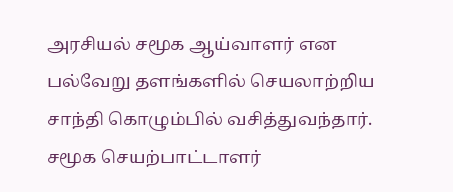அரசியல் சமூக ஆய்வாளர் என பல்வேறு தளங்களில் செயலாற்றிய சாந்தி கொழும்பில் வசித்துவந்தார்.
சமூக செயற்பாட்டாளர்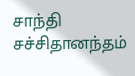சாந்தி சச்சிதானந்தம்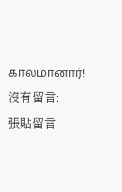காலமானார்!
沒有留言:
張貼留言